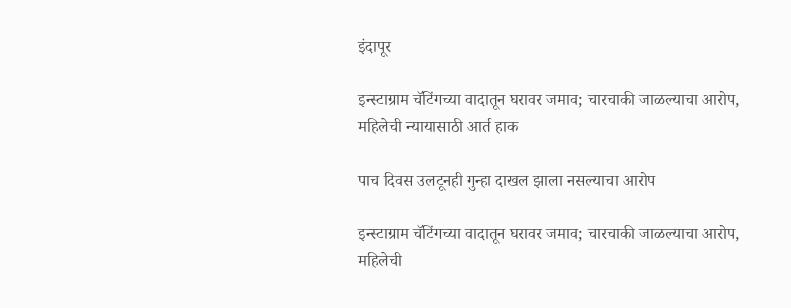इंदापूर

इन्स्टाग्राम चॅटिंगच्या वादातून घरावर जमाव; चारचाकी जाळल्याचा आरोप, महिलेची न्यायासाठी आर्त हाक

पाच दिवस उलटूनही गुन्हा दाखल झाला नसल्याचा आरोप

इन्स्टाग्राम चॅटिंगच्या वादातून घरावर जमाव; चारचाकी जाळल्याचा आरोप, महिलेची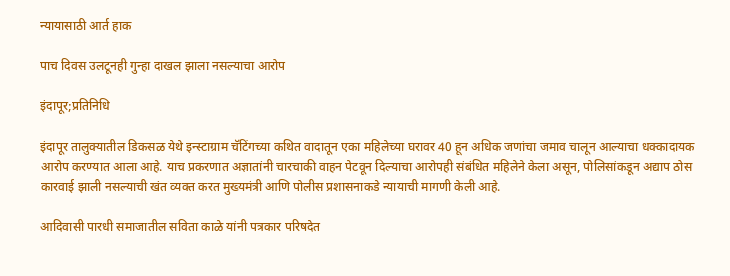न्यायासाठी आर्त हाक

पाच दिवस उलटूनही गुन्हा दाखल झाला नसल्याचा आरोप

इंदापूर;प्रतिनिधि

इंदापूर तालुक्यातील डिकसळ येथे इन्स्टाग्राम चॅटिंगच्या कथित वादातून एका महिलेच्या घरावर 40 हून अधिक जणांचा जमाव चालून आल्याचा धक्कादायक आरोप करण्यात आला आहे. याच प्रकरणात अज्ञातांनी चारचाकी वाहन पेटवून दिल्याचा आरोपही संबंधित महिलेने केला असून, पोलिसांकडून अद्याप ठोस कारवाई झाली नसल्याची खंत व्यक्त करत मुख्यमंत्री आणि पोलीस प्रशासनाकडे न्यायाची मागणी केली आहे.

आदिवासी पारधी समाजातील सविता काळे यांनी पत्रकार परिषदेत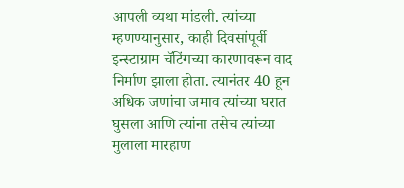आपली व्यथा मांडली. त्यांच्या म्हणण्यानुसार, काही दिवसांपूर्वी इन्स्टाग्राम चॅटिंगच्या कारणावरून वाद निर्माण झाला होता. त्यानंतर 40 हून अधिक जणांचा जमाव त्यांच्या घरात घुसला आणि त्यांना तसेच त्यांच्या मुलाला मारहाण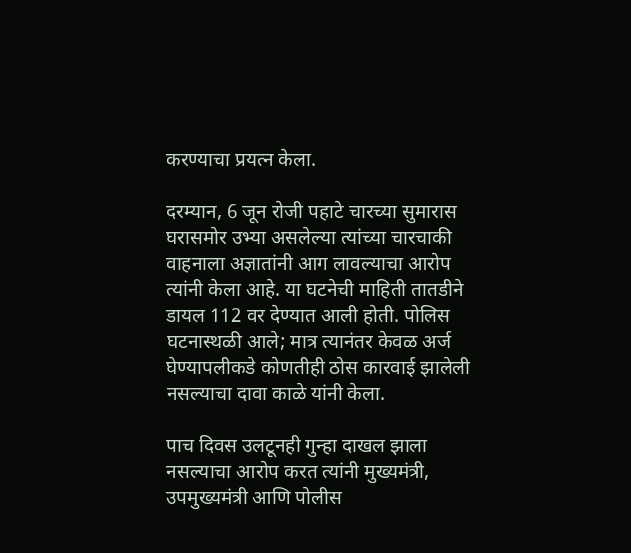करण्याचा प्रयत्न केला.

दरम्यान, 6 जून रोजी पहाटे चारच्या सुमारास घरासमोर उभ्या असलेल्या त्यांच्या चारचाकी वाहनाला अज्ञातांनी आग लावल्याचा आरोप त्यांनी केला आहे. या घटनेची माहिती तातडीने डायल 112 वर देण्यात आली होती. पोलिस घटनास्थळी आले; मात्र त्यानंतर केवळ अर्ज घेण्यापलीकडे कोणतीही ठोस कारवाई झालेली नसल्याचा दावा काळे यांनी केला.

पाच दिवस उलटूनही गुन्हा दाखल झाला नसल्याचा आरोप करत त्यांनी मुख्यमंत्री, उपमुख्यमंत्री आणि पोलीस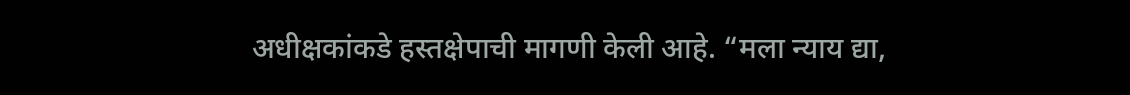अधीक्षकांकडे हस्तक्षेपाची मागणी केली आहे. “मला न्याय द्या,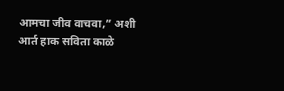आमचा जीव वाचवा,” अशी आर्त हाक सविता काळे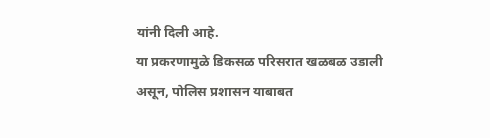यांनी दिली आहे.
या प्रकरणामुळे डिकसळ परिसरात खळबळ उडाली असून, पोलिस प्रशासन याबाबत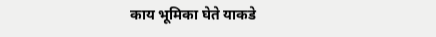काय भूमिका घेते याकडे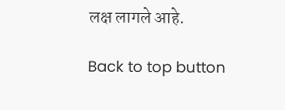लक्ष लागले आहे.

Back to top button